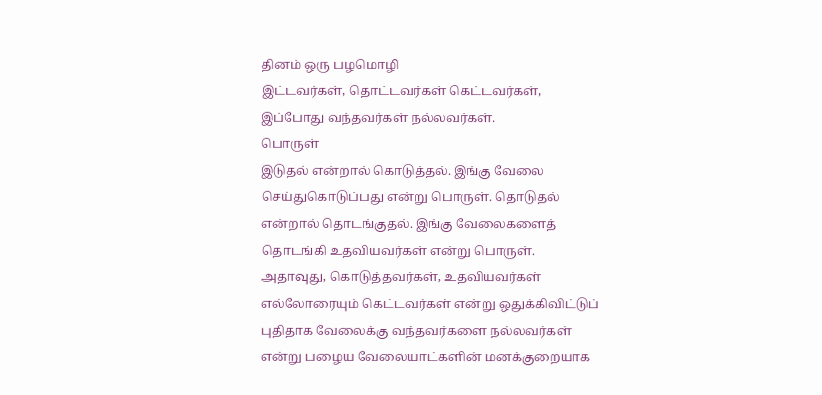தினம் ஒரு பழமொழி
இட்டவர்கள், தொட்டவர்கள் கெட்டவர்கள், இப்போது வந்தவர்கள் நல்லவர்கள்.
பொருள்
இடுதல் என்றால் கொடுத்தல். இங்கு வேலை செய்துகொடுப்பது என்று பொருள். தொடுதல் என்றால் தொடங்குதல். இங்கு வேலைகளைத் தொடங்கி உதவியவர்கள் என்று பொருள்.
அதாவுது, கொடுத்தவர்கள், உதவியவர்கள் எல்லோரையும் கெட்டவர்கள் என்று ஒதுக்கிவிட்டுப் புதிதாக வேலைக்கு வந்தவர்களை நல்லவர்கள் என்று பழைய வேலையாட்களின் மனக்குறையாக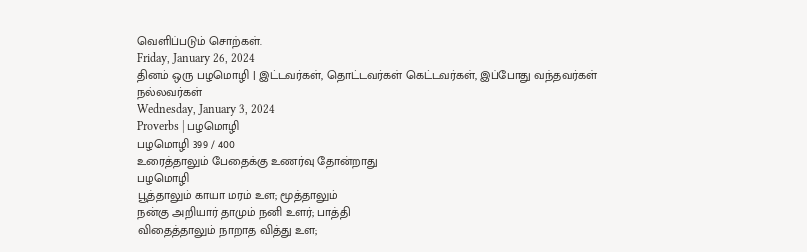வெளிப்படும் சொற்கள்.
Friday, January 26, 2024
தினம் ஒரு பழமொழி | இட்டவர்கள், தொட்டவர்கள் கெட்டவர்கள், இப்போது வந்தவர்கள் நல்லவர்கள்
Wednesday, January 3, 2024
Proverbs | பழமொழி
பழமொழி 399 / 400
உரைத்தாலும் பேதைக்கு உணர்வு தோன்றாது
பழமொழி
பூத்தாலும் காயா மரம் உள; மூத்தாலும்
நன்கு அறியார் தாமும் நனி உளர்; பாத்தி
விதைத்தாலும் நாறாத வித்து உள;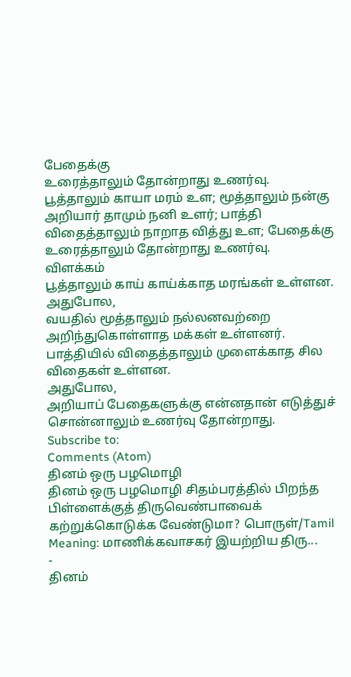பேதைக்கு
உரைத்தாலும் தோன்றாது உணர்வு.
பூத்தாலும் காயா மரம் உள; மூத்தாலும் நன்கு அறியார் தாமும் நனி உளர்; பாத்தி விதைத்தாலும் நாறாத வித்து உள; பேதைக்கு உரைத்தாலும் தோன்றாது உணர்வு.
விளக்கம்
பூத்தாலும் காய் காய்க்காத மரங்கள் உள்ளன.
அதுபோல,
வயதில் மூத்தாலும் நல்லனவற்றை அறிந்துகொள்ளாத மக்கள் உள்ளனர்.
பாத்தியில் விதைத்தாலும் முளைக்காத சில விதைகள் உள்ளன.
அதுபோல,
அறியாப் பேதைகளுக்கு என்னதான் எடுத்துச் சொன்னாலும் உணர்வு தோன்றாது.
Subscribe to:
Comments (Atom)
தினம் ஒரு பழமொழி
தினம் ஒரு பழமொழி சிதம்பரத்தில் பிறந்த பிள்ளைக்குத் திருவெண்பாவைக் கற்றுக்கொடுக்க வேண்டுமா? பொருள்/Tamil Meaning: மாணிக்கவாசகர் இயற்றிய திரு...
-
தினம்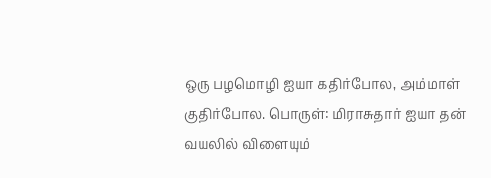ஒரு பழமொழி ஐயா கதிர்போல, அம்மாள் குதிர்போல. பொருள்: மிராசுதார் ஐயா தன் வயலில் விளையும்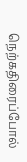நெற்கதிரைப்போல்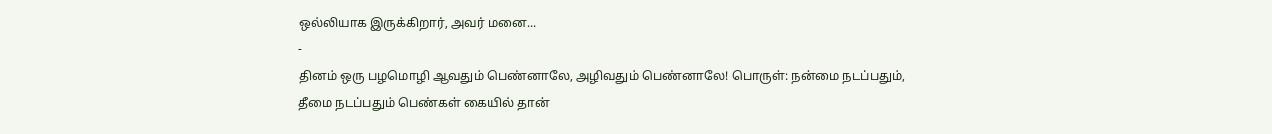ஒல்லியாக இருக்கிறார், அவர் மனை...
-
தினம் ஒரு பழமொழி ஆவதும் பெண்னாலே, அழிவதும் பெண்னாலே! பொருள்: நன்மை நடப்பதும், தீமை நடப்பதும் பெண்கள் கையில் தான்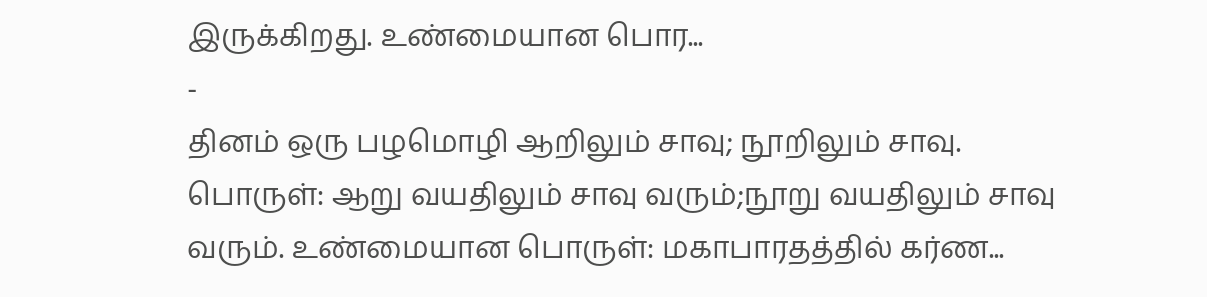இருக்கிறது. உண்மையான பொர...
-
தினம் ஒரு பழமொழி ஆறிலும் சாவு; நூறிலும் சாவு. பொருள்: ஆறு வயதிலும் சாவு வரும்;நூறு வயதிலும் சாவு வரும். உண்மையான பொருள்: மகாபாரதத்தில் கர்ண...